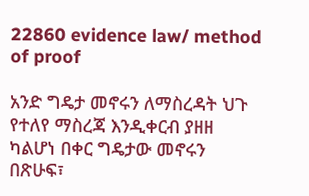22860 evidence law/ method of proof

አንድ ግዴታ መኖሩን ለማስረዳት ህጉ የተለየ ማስረጃ እንዲቀርብ ያዘዘ ካልሆነ በቀር ግዴታው መኖሩን በጽሁፍ፣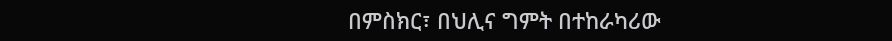በምስክር፣ በህሊና ግምት በተከራካሪው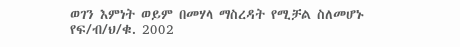ወገን እምነት ወይም በመሃላ ማስረዳት የሚቻል ስለመሆኑ የፍ/ብ/ህ/ቁ. 2002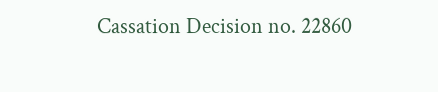Cassation Decision no. 22860